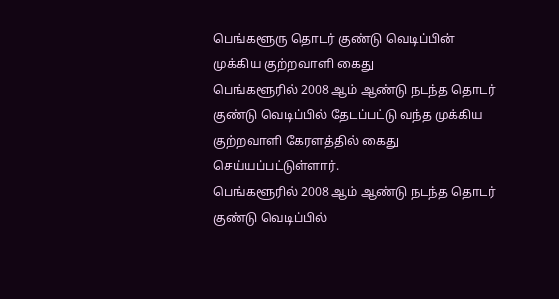பெங்களூரு தொடர் குண்டு வெடிப்பின் முக்கிய குற்றவாளி கைது
பெங்களூரில் 2008 ஆம் ஆண்டு நடந்த தொடர் குண்டு வெடிப்பில் தேடப்பட்டு வந்த முக்கிய குற்றவாளி கேரளத்தில் கைது செய்யப்பட்டுள்ளார்.
பெங்களூரில் 2008 ஆம் ஆண்டு நடந்த தொடர் குண்டு வெடிப்பில்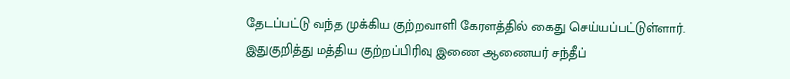தேடப்பட்டு வந்த முக்கிய குற்றவாளி கேரளத்தில் கைது செய்யப்பட்டுள்ளார்.
இதுகுறித்து மத்திய குற்றப்பிரிவு இணை ஆணையர் சந்தீப்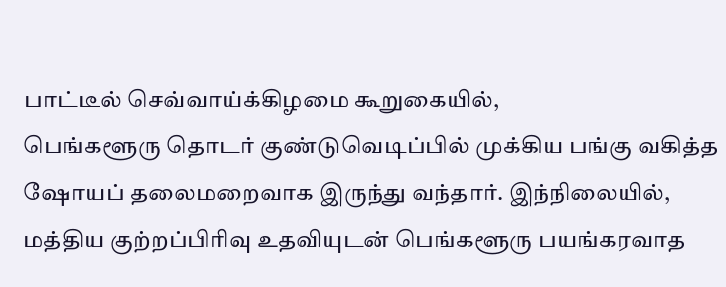பாட்டீல் செவ்வாய்க்கிழமை கூறுகையில்,
பெங்களூரு தொடர் குண்டுவெடிப்பில் முக்கிய பங்கு வகித்த ஷோயப் தலைமறைவாக இருந்து வந்தார். இந்நிலையில், மத்திய குற்றப்பிரிவு உதவியுடன் பெங்களூரு பயங்கரவாத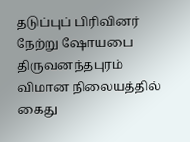தடுப்புப் பிரிவினர் நேற்று ஷோயபை திருவனந்தபுரம் விமான நிலையத்தில் கைது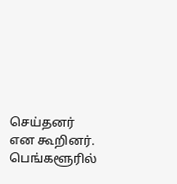செய்தனர் என கூறினர்.
பெங்களூரில்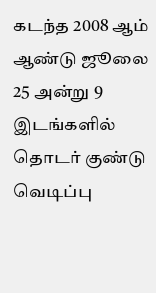கடந்த 2008 ஆம் ஆண்டு ஜூலை 25 அன்று 9 இடங்களில் தொடர் குண்டு வெடிப்பு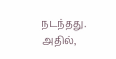நடந்தது. அதில்,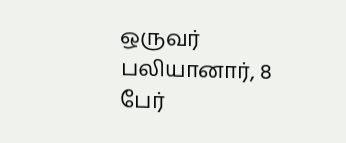ஒருவர் பலியானார், 8 பேர்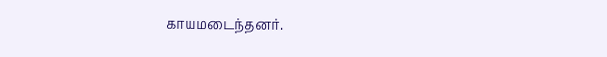காயமடைந்தனர்.